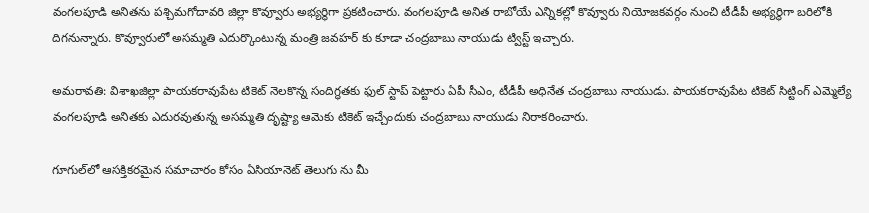వంగలపూడి అనితను పశ్చిమగోదావరి జిల్లా కొవ్వూరు అభ్యర్థిగా ప్రకటించారు. వంగలపూడి అనిత రాబోయే ఎన్నికల్లో కొవ్వూరు నియోజకవర్గం నుంచి టీడీపీ అభ్యర్థిగా బరిలోకి దిగనున్నారు. కొవ్వూరులో అసమ్మతి ఎదుర్కొంటున్న మంత్రి జవహర్ కు కూడా చంద్రబాబు నాయుడు ట్విస్ట్ ఇచ్చారు.

అమరావతి: విశాఖజిల్లా పాయకరావుపేట టికెట్ నెలకొన్న సందిగ్ధతకు ఫుల్ స్టాప్ పెట్టారు ఏపీ సీఎం, టీడీపీ అధినేత చంద్రబాబు నాయుడు. పాయకరావుపేట టికెట్ సిట్టింగ్ ఎమ్మెల్యే వంగలపూడి అనితకు ఎదురవుతున్న అసమ్మతి దృష్ట్యా ఆమెకు టికెట్ ఇచ్చేందుకు చంద్రబాబు నాయుడు నిరాకరించారు.

గూగుల్‌లో ఆసక్తికరమైన సమాచారం కోసం ఏసియానెట్ తెలుగు ను మీ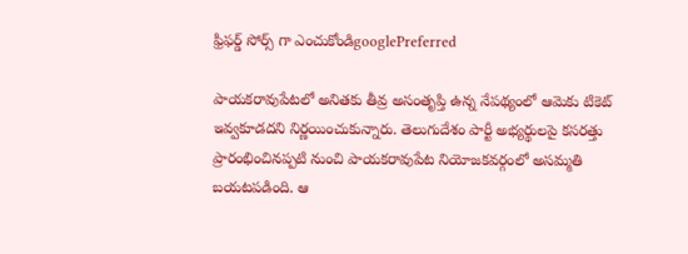ఫ్రిఫర్డ్ సోర్స్ గా ఎంచుకోండిgooglePreferred

పాయకరావుపేటలో అనితకు తీవ్ర అసంతృప్తి ఉన్న నేపథ్యంలో ఆమెకు టికెట్ ఇవ్వకూడదని నిర్ణయించుకున్నారు. తెలుగుదేశం పార్టీ అభ్యర్థులపై కసరత్తు ప్రారంభించినప్పటి నుంచి పాయకరావుపేట నియోజకవర్గంలో అసమ్మతి బయటపడింది. ఆ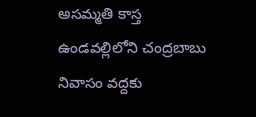అసమ్మతి కాస్త ఉండవల్లిలోని చంద్రబాబు నివాసం వద్దకు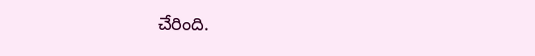చేరింది.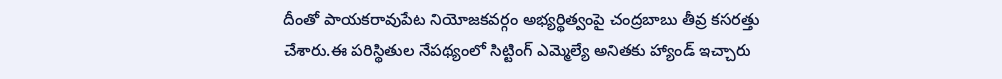దీంతో పాయకరావుపేట నియోజకవర్గం అభ్యర్థిత్వంపై చంద్రబాబు తీవ్ర కసరత్తు చేశారు.ఈ పరిస్థితుల నేపథ్యంలో సిట్టింగ్ ఎమ్మెల్యే అనితకు హ్యాండ్ ఇచ్చారు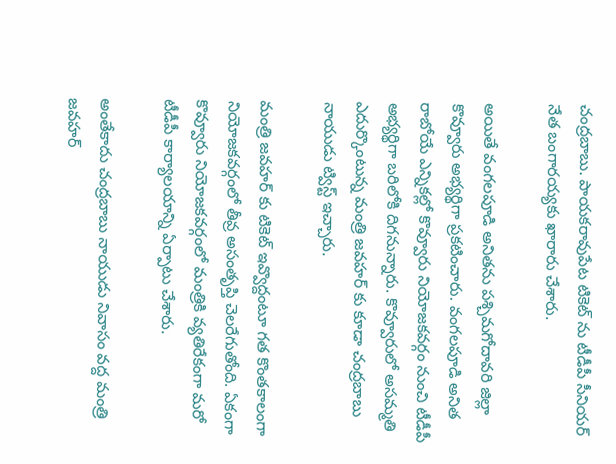చంద్రబాబు. పాయకరావుపేట టికెట్ ను టీడీపీ సీనియర్ నేత బంగారయ్యకు ఖారారు చేశారు.

అయితే వంగలపూడి అనితను పశ్చిమగోదావరి జిల్లా కొవ్వూరు అభ్యర్థిగా ప్రకటించారు. వంగలపూడి అనిత రాబోయే ఎన్నికల్లో కొవ్వూరు నియోజకవర్గం నుంచి టీడీపీ అభ్యర్థిగా బరిలోకి దిగనున్నారు. కొవ్వూరులో అసమ్మతి ఎదుర్కొంటున్న మంత్రి జవహర్ కు కూడా చంద్రబాబు నాయుడు ట్విస్ట్ ఇచ్చారు.

మంత్రి జవహర్ కు టికెట్ ఇవ్వొద్దంటూ గత కొంతకాలంగా నియోజకవర్గంలో తీవ్ర అసంతృప్తి చెలరేగుతోంది. ఏకంగా కొవ్వూరు నియోజకవర్గంలో మంత్రికి వ్యతిరేకంగా మరో టీడీపీ కార్యాలయాన్ని ఏర్పాటు చేశారు.

అంతేకాదు చంద్రబాబు నాయుడు నివాసం వద్ద మంత్రి జవహర్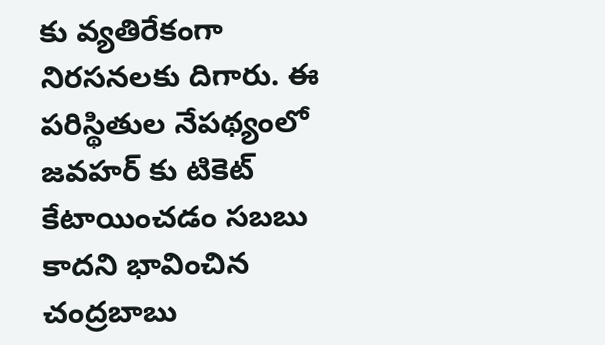కు వ్యతిరేకంగా నిరసనలకు దిగారు. ఈ పరిస్థితుల నేపథ్యంలో జవహర్ కు టికెట్ కేటాయించడం సబబు కాదని భావించిన చంద్రబాబు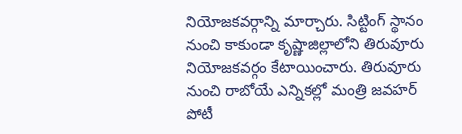నియోజకవర్గాన్ని మార్చారు. సిట్టింగ్ స్థానం నుంచి కాకుండా కృష్ణాజిల్లాలోని తిరువూరు నియోజకవర్గం కేటాయించారు. తిరువూరు నుంచి రాబోయే ఎన్నికల్లో మంత్రి జవహర్ పోటీ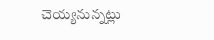చెయ్యనున్నట్లు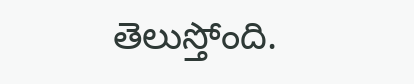తెలుస్తోంది.